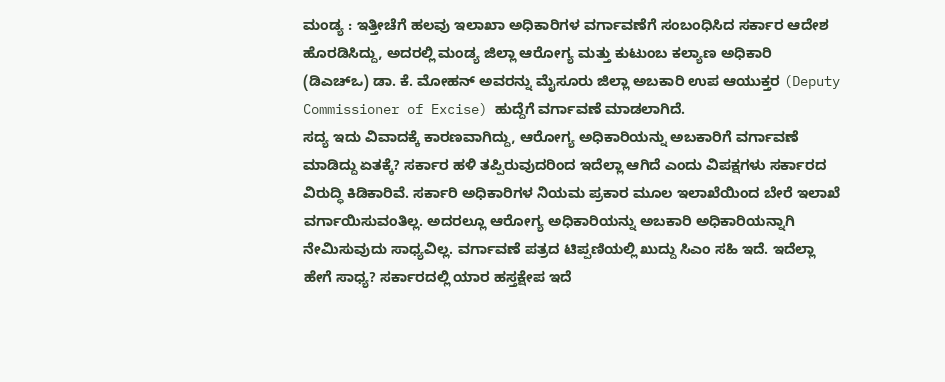ಮಂಡ್ಯ : ಇತ್ತೀಚೆಗೆ ಹಲವು ಇಲಾಖಾ ಅಧಿಕಾರಿಗಳ ವರ್ಗಾವಣೆಗೆ ಸಂಬಂಧಿಸಿದ ಸರ್ಕಾರ ಆದೇಶ ಹೊರಡಿಸಿದ್ದು, ಅದರಲ್ಲಿ ಮಂಡ್ಯ ಜಿಲ್ಲಾ ಆರೋಗ್ಯ ಮತ್ತು ಕುಟುಂಬ ಕಲ್ಯಾಣ ಅಧಿಕಾರಿ (ಡಿಎಚ್ಒ) ಡಾ. ಕೆ. ಮೋಹನ್ ಅವರನ್ನು ಮೈಸೂರು ಜಿಲ್ಲಾ ಅಬಕಾರಿ ಉಪ ಆಯುಕ್ತರ (Deputy Commissioner of Excise) ಹುದ್ದೆಗೆ ವರ್ಗಾವಣೆ ಮಾಡಲಾಗಿದೆ.
ಸದ್ಯ ಇದು ವಿವಾದಕ್ಕೆ ಕಾರಣವಾಗಿದ್ದು, ಆರೋಗ್ಯ ಅಧಿಕಾರಿಯನ್ನು ಅಬಕಾರಿಗೆ ವರ್ಗಾವಣೆ ಮಾಡಿದ್ದು ಏತಕ್ಕೆ? ಸರ್ಕಾರ ಹಳಿ ತಪ್ಪಿರುವುದರಿಂದ ಇದೆಲ್ಲಾ ಆಗಿದೆ ಎಂದು ವಿಪಕ್ಷಗಳು ಸರ್ಕಾರದ ವಿರುದ್ಧಿ ಕಿಡಿಕಾರಿವೆ. ಸರ್ಕಾರಿ ಅಧಿಕಾರಿಗಳ ನಿಯಮ ಪ್ರಕಾರ ಮೂಲ ಇಲಾಖೆಯಿಂದ ಬೇರೆ ಇಲಾಖೆ ವರ್ಗಾಯಿಸುವಂತಿಲ್ಲ. ಅದರಲ್ಲೂ ಆರೋಗ್ಯ ಅಧಿಕಾರಿಯನ್ನು ಅಬಕಾರಿ ಅಧಿಕಾರಿಯನ್ನಾಗಿ ನೇಮಿಸುವುದು ಸಾಧ್ಯವಿಲ್ಲ. ವರ್ಗಾವಣೆ ಪತ್ರದ ಟಿಪ್ಪಣಿಯಲ್ಲಿ ಖುದ್ದು ಸಿಎಂ ಸಹಿ ಇದೆ. ಇದೆಲ್ಲಾ ಹೇಗೆ ಸಾಧ್ಯ? ಸರ್ಕಾರದಲ್ಲಿ ಯಾರ ಹಸ್ತಕ್ಷೇಪ ಇದೆ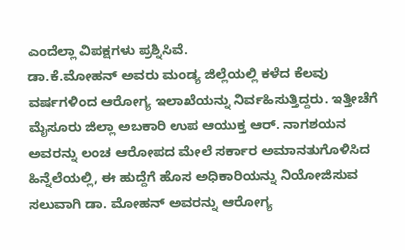ಎಂದೆಲ್ಲಾ ವಿಪಕ್ಷಗಳು ಪ್ರಶ್ನಿಸಿವೆ.
ಡಾ.ಕೆ.ಮೋಹನ್ ಅವರು ಮಂಡ್ಯ ಜಿಲ್ಲೆಯಲ್ಲಿ ಕಳೆದ ಕೆಲವು ವರ್ಷಗಳಿಂದ ಆರೋಗ್ಯ ಇಲಾಖೆಯನ್ನು ನಿರ್ವಹಿಸುತ್ತಿದ್ದರು. ಇತ್ತೀಚೆಗೆ ಮೈಸೂರು ಜಿಲ್ಲಾ ಅಬಕಾರಿ ಉಪ ಆಯುಕ್ತ ಆರ್. ನಾಗಶಯನ ಅವರನ್ನು ಲಂಚ ಆರೋಪದ ಮೇಲೆ ಸರ್ಕಾರ ಅಮಾನತುಗೊಳಿಸಿದ ಹಿನ್ನೆಲೆಯಲ್ಲಿ, ಈ ಹುದ್ದೆಗೆ ಹೊಸ ಅಧಿಕಾರಿಯನ್ನು ನಿಯೋಜಿಸುವ ಸಲುವಾಗಿ ಡಾ. ಮೋಹನ್ ಅವರನ್ನು ಆರೋಗ್ಯ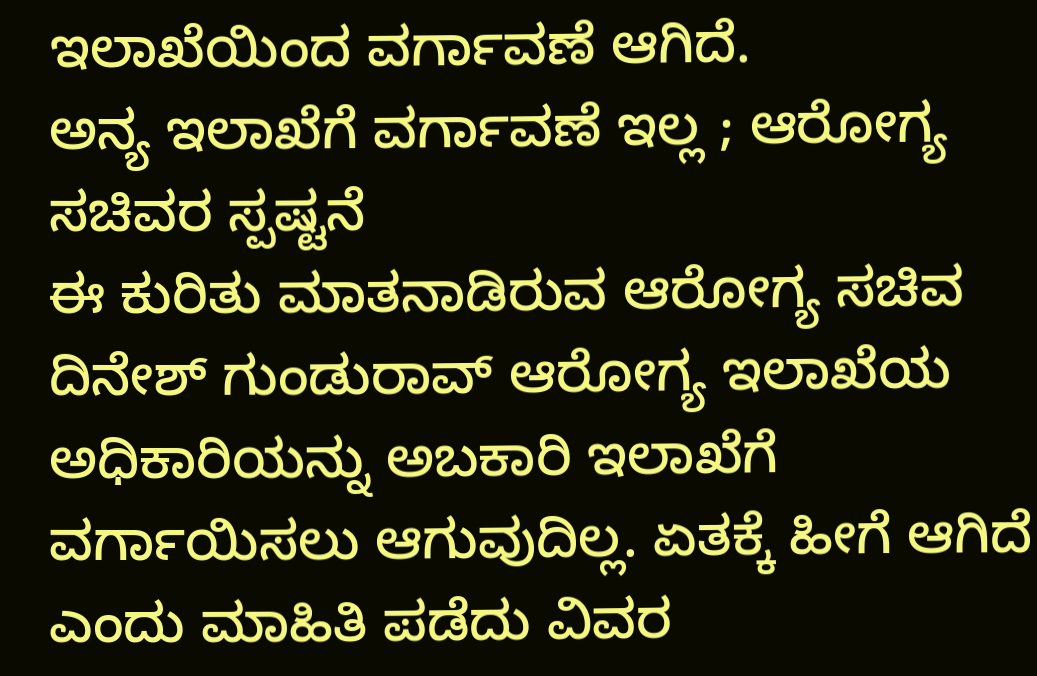ಇಲಾಖೆಯಿಂದ ವರ್ಗಾವಣೆ ಆಗಿದೆ.
ಅನ್ಯ ಇಲಾಖೆಗೆ ವರ್ಗಾವಣೆ ಇಲ್ಲ ; ಆರೋಗ್ಯ ಸಚಿವರ ಸ್ಪಷ್ಟನೆ
ಈ ಕುರಿತು ಮಾತನಾಡಿರುವ ಆರೋಗ್ಯ ಸಚಿವ ದಿನೇಶ್ ಗುಂಡುರಾವ್ ಆರೋಗ್ಯ ಇಲಾಖೆಯ ಅಧಿಕಾರಿಯನ್ನು ಅಬಕಾರಿ ಇಲಾಖೆಗೆ ವರ್ಗಾಯಿಸಲು ಆಗುವುದಿಲ್ಲ. ಏತಕ್ಕೆ ಹೀಗೆ ಆಗಿದೆ ಎಂದು ಮಾಹಿತಿ ಪಡೆದು ವಿವರ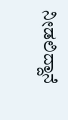ನೀಡಲಿದ್ದಾನೆ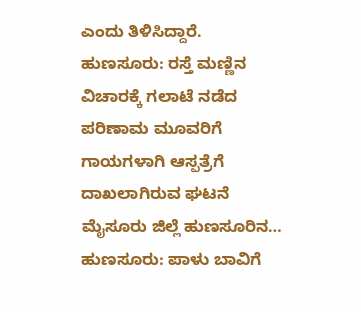ಎಂದು ತಿಳಿಸಿದ್ದಾರೆ.
ಹುಣಸೂರು: ರಸ್ತೆ ಮಣ್ಣಿನ ವಿಚಾರಕ್ಕೆ ಗಲಾಟೆ ನಡೆದ ಪರಿಣಾಮ ಮೂವರಿಗೆ ಗಾಯಗಳಾಗಿ ಆಸ್ಪತ್ರೆಗೆ ದಾಖಲಾಗಿರುವ ಘಟನೆ ಮೈಸೂರು ಜಿಲ್ಲೆ ಹುಣಸೂರಿನ…
ಹುಣಸೂರು: ಪಾಳು ಬಾವಿಗೆ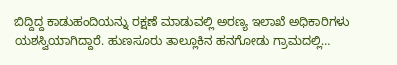ಬಿದ್ದಿದ್ದ ಕಾಡುಹಂದಿಯನ್ನು ರಕ್ಷಣೆ ಮಾಡುವಲ್ಲಿ ಅರಣ್ಯ ಇಲಾಖೆ ಅಧಿಕಾರಿಗಳು ಯಶಸ್ವಿಯಾಗಿದ್ದಾರೆ. ಹುಣಸೂರು ತಾಲ್ಲೂಕಿನ ಹನಗೋಡು ಗ್ರಾಮದಲ್ಲಿ…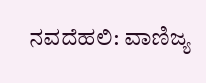ನವದೆಹಲಿ: ವಾಣಿಜ್ಯ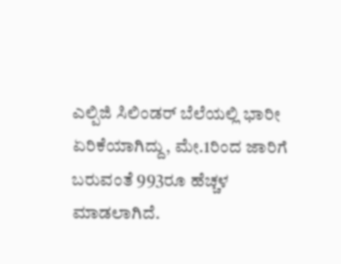ಎಲ್ಪಿಜಿ ಸಿಲಿಂಡರ್ ಬೆಲೆಯಲ್ಲಿ ಭಾರೀ ಏರಿಕೆಯಾಗಿದ್ದು, ಮೇ.1ರಿಂದ ಜಾರಿಗೆ ಬರುವಂತೆ 993ರೂ ಹೆಚ್ಚಳ ಮಾಡಲಾಗಿದೆ.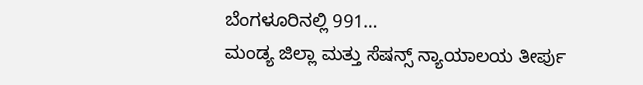ಬೆಂಗಳೂರಿನಲ್ಲಿ 991…
ಮಂಡ್ಯ ಜಿಲ್ಲಾ ಮತ್ತು ಸೆಷನ್ಸ್ ನ್ಯಾಯಾಲಯ ತೀರ್ಪು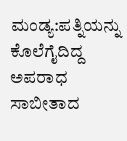ಮಂಡ್ಯ:ಪತ್ನಿಯನ್ನು ಕೊಲೆಗೈದಿದ್ದ ಅಪರಾಧ ಸಾಬೀತಾದ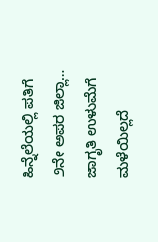ಹಿನ್ನೆಲೆಯಲ್ಲಿ ಪತಿಗೆ ೨ನೇ ಅಪರ ಜಿಲ್ಲಾ…
ಜಾಗೃತಿ ಉಳುಮೆಗೆ ಮಳೆಯಿಲ್ಲದೆ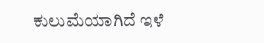ಕುಲುಮೆಯಾಗಿದೆ ಇಳೆ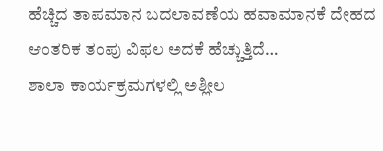ಹೆಚ್ಚಿದ ತಾಪಮಾನ ಬದಲಾವಣೆಯ ಹವಾಮಾನಕೆ ದೇಹದ ಆಂತರಿಕ ತಂಪು ವಿಫಲ ಅದಕೆ ಹೆಚ್ಚುತ್ತಿದೆ…
ಶಾಲಾ ಕಾರ್ಯಕ್ರಮಗಳಲ್ಲಿ ಅಶ್ಲೀಲ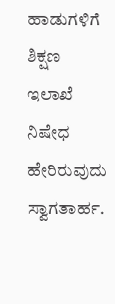ಹಾಡುಗಳಿಗೆ ಶಿಕ್ಷಣ ಇಲಾಖೆ ನಿಷೇಧ ಹೇರಿರುವುದು ಸ್ವಾಗತಾರ್ಹ.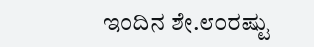ಇಂದಿನ ಶೇ.೮೦ರಷ್ಟು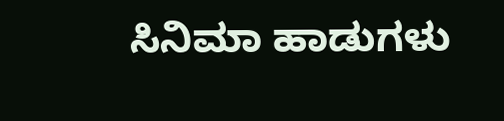ಸಿನಿಮಾ ಹಾಡುಗಳು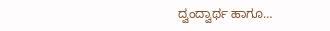ದ್ವಂದ್ವಾರ್ಥ ಹಾಗೂ…